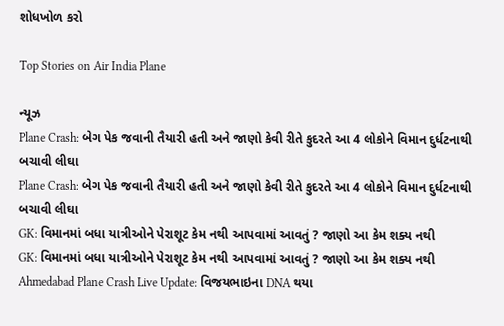શોધખોળ કરો

Top Stories on Air India Plane

ન્યૂઝ
Plane Crash: બેગ પેક જવાની તૈયારી હતી અને જાણો કેવી રીતે કુદરતે આ 4 લોકોને વિમાન દુર્ધટનાથી બચાવી લીઘા
Plane Crash: બેગ પેક જવાની તૈયારી હતી અને જાણો કેવી રીતે કુદરતે આ 4 લોકોને વિમાન દુર્ધટનાથી બચાવી લીઘા
GK: વિમાનમાં બધા યાત્રીઓને પેરાશૂટ કેમ નથી આપવામાં આવતું ? જાણો આ કેમ શક્ય નથી
GK: વિમાનમાં બધા યાત્રીઓને પેરાશૂટ કેમ નથી આપવામાં આવતું ? જાણો આ કેમ શક્ય નથી
Ahmedabad Plane Crash Live Update: વિજયભાઇના DNA થયા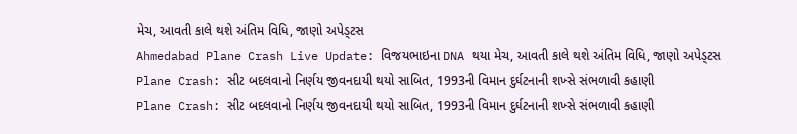મેચ, આવતી કાલે થશે અંતિમ વિધિ, જાણો અપેડ્ટસ
Ahmedabad Plane Crash Live Update: વિજયભાઇના DNA થયા મેચ, આવતી કાલે થશે અંતિમ વિધિ, જાણો અપેડ્ટસ
Plane Crash: સીટ બદલવાનો નિર્ણય જીવનદાયી થયો સાબિત, 1993ની વિમાન દુર્ઘટનાની શખ્સે સંભળાવી કહાણી
Plane Crash: સીટ બદલવાનો નિર્ણય જીવનદાયી થયો સાબિત, 1993ની વિમાન દુર્ઘટનાની શખ્સે સંભળાવી કહાણી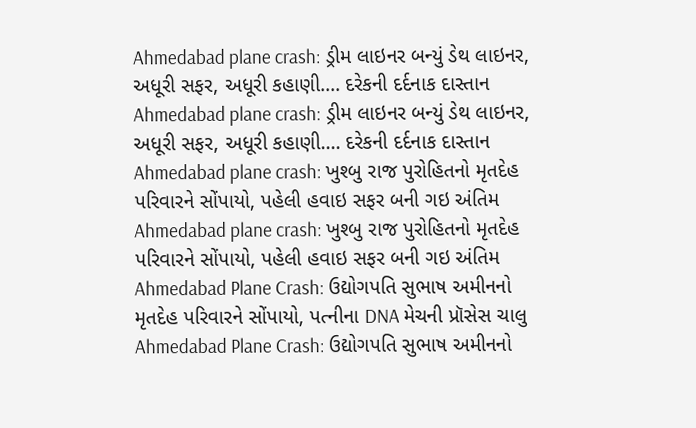Ahmedabad plane crash: ડ્રીમ લાઇનર બન્યું ડેથ લાઇનર, અધૂરી સફર, અધૂરી કહાણી.... દરેકની દર્દનાક દાસ્તાન
Ahmedabad plane crash: ડ્રીમ લાઇનર બન્યું ડેથ લાઇનર, અધૂરી સફર, અધૂરી કહાણી.... દરેકની દર્દનાક દાસ્તાન
Ahmedabad plane crash: ખુશ્બુ રાજ પુરોહિતનો મૃતદેહ પરિવારને સોંપાયો, પહેલી હવાઇ સફર બની ગઇ અંતિમ
Ahmedabad plane crash: ખુશ્બુ રાજ પુરોહિતનો મૃતદેહ પરિવારને સોંપાયો, પહેલી હવાઇ સફર બની ગઇ અંતિમ
Ahmedabad Plane Crash: ઉદ્યોગપતિ સુભાષ અમીનનો મૃતદેહ પરિવારને સોંપાયો, પત્નીના DNA મેચની પ્રૉસેસ ચાલુ
Ahmedabad Plane Crash: ઉદ્યોગપતિ સુભાષ અમીનનો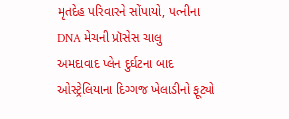મૃતદેહ પરિવારને સોંપાયો, પત્નીના DNA મેચની પ્રૉસેસ ચાલુ
અમદાવાદ પ્લેન દુર્ઘટના બાદ ઓસ્ટ્રેલિયાના દિગ્ગજ ખેલાડીનો ફૂટ્યો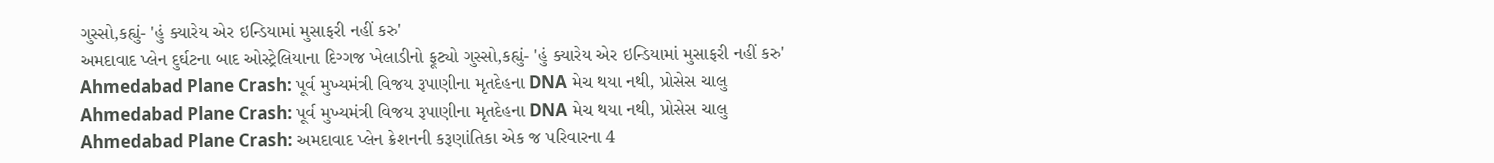ગુસ્સો,કહ્યું- 'હું ક્યારેય એર ઇન્ડિયામાં મુસાફરી નહીં કરુ'
અમદાવાદ પ્લેન દુર્ઘટના બાદ ઓસ્ટ્રેલિયાના દિગ્ગજ ખેલાડીનો ફૂટ્યો ગુસ્સો,કહ્યું- 'હું ક્યારેય એર ઇન્ડિયામાં મુસાફરી નહીં કરુ'
Ahmedabad Plane Crash: પૂર્વ મુખ્યમંત્રી વિજય રૂપાણીના મૃતદેહના DNA મેચ થયા નથી, પ્રોસેસ ચાલુ
Ahmedabad Plane Crash: પૂર્વ મુખ્યમંત્રી વિજય રૂપાણીના મૃતદેહના DNA મેચ થયા નથી, પ્રોસેસ ચાલુ
Ahmedabad Plane Crash: અમદાવાદ પ્લેન ક્રેશનની કરૂણાંતિકા એક જ પરિવારના 4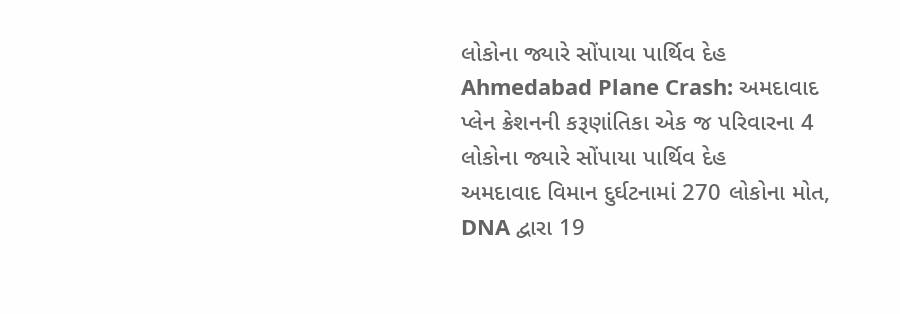લોકોના જ્યારે સોંપાયા પાર્થિવ દેહ
Ahmedabad Plane Crash: અમદાવાદ પ્લેન ક્રેશનની કરૂણાંતિકા એક જ પરિવારના 4 લોકોના જ્યારે સોંપાયા પાર્થિવ દેહ
અમદાવાદ વિમાન દુર્ઘટનામાં 270 લોકોના મોત, DNA દ્વારા 19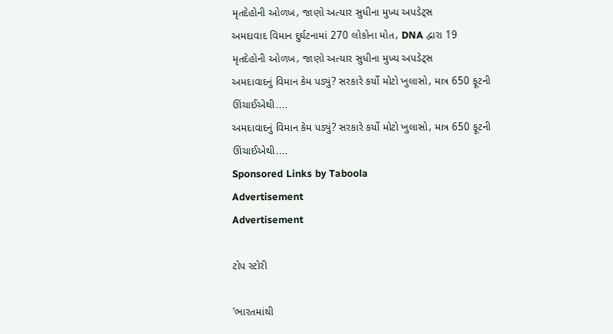મૃતદેહોની ઓળખ, જાણો અત્યાર સુધીના મુખ્ય અપડેટ્સ
અમદાવાદ વિમાન દુર્ઘટનામાં 270 લોકોના મોત, DNA દ્વારા 19 મૃતદેહોની ઓળખ, જાણો અત્યાર સુધીના મુખ્ય અપડેટ્સ
અમદાવાદનું વિમાન કેમ પડ્યું? સરકારે કર્યો મોટો ખુલાસો, માત્ર 650 ફૂટની ઊંચાઈએથી....
અમદાવાદનું વિમાન કેમ પડ્યું? સરકારે કર્યો મોટો ખુલાસો, માત્ર 650 ફૂટની ઊંચાઈએથી....
Sponsored Links by Taboola
Advertisement
Advertisement

ટોપ સ્ટોરી

'ભારતમાંથી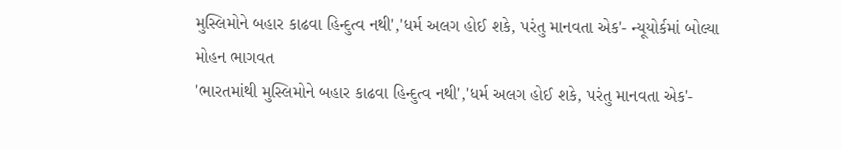મુસ્લિમોને બહાર કાઢવા હિન્દુત્વ નથી','ધર્મ અલગ હોઈ શકે, પરંતુ માનવતા એક'- ન્યૂયોર્કમાં બોલ્યા મોહન ભાગવત
'ભારતમાંથી મુસ્લિમોને બહાર કાઢવા હિન્દુત્વ નથી','ધર્મ અલગ હોઈ શકે, પરંતુ માનવતા એક'-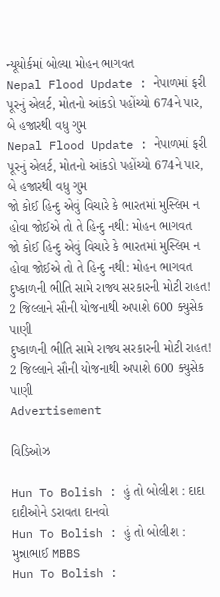ન્યૂયોર્કમાં બોલ્યા મોહન ભાગવત
Nepal Flood Update : નેપાળમાં ફરી પૂરનું એલર્ટ, મોતનો આંકડો પહોંચ્યો 674ને પાર, બે હજારથી વધુ ગુમ
Nepal Flood Update : નેપાળમાં ફરી પૂરનું એલર્ટ, મોતનો આંકડો પહોંચ્યો 674ને પાર, બે હજારથી વધુ ગુમ
જો કોઈ હિન્દુ એવું વિચારે કે ભારતમાં મુસ્લિમ ન હોવા જોઈએ તો તે હિન્દુ નથી: મોહન ભાગવત
જો કોઈ હિન્દુ એવું વિચારે કે ભારતમાં મુસ્લિમ ન હોવા જોઈએ તો તે હિન્દુ નથી: મોહન ભાગવત
દુષ્કાળની ભીતિ સામે રાજ્ય સરકારની મોટી રાહત! 2 જિલ્લાને સૌની યોજનાથી અપાશે 600 ક્યુસેક પાણી
દુષ્કાળની ભીતિ સામે રાજ્ય સરકારની મોટી રાહત! 2 જિલ્લાને સૌની યોજનાથી અપાશે 600 ક્યુસેક પાણી
Advertisement

વિડિઓઝ

Hun To Bolish : હું તો બોલીશ : દાદા દાદીઓને ડરાવતા દાનવો
Hun To Bolish : હું તો બોલીશ : મુન્નાભાઈ MBBS
Hun To Bolish :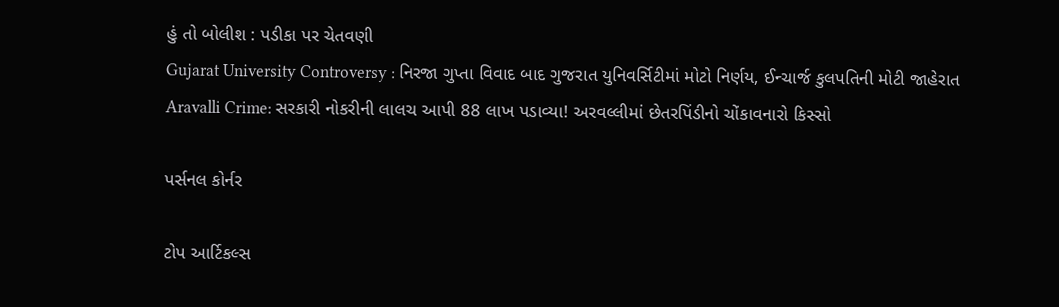હું તો બોલીશ : પડીકા પર ચેતવણી
Gujarat University Controversy : નિરજા ગુપ્તા વિવાદ બાદ ગુજરાત યુનિવર્સિટીમાં મોટો નિર્ણય, ઈન્ચાર્જ કુલપતિની મોટી જાહેરાત
Aravalli Crime: સરકારી નોકરીની લાલચ આપી 88 લાખ પડાવ્યા! અરવલ્લીમાં છેતરપિંડીનો ચોંકાવનારો કિસ્સો

પર્સનલ કોર્નર

ટોપ આર્ટિકલ્સ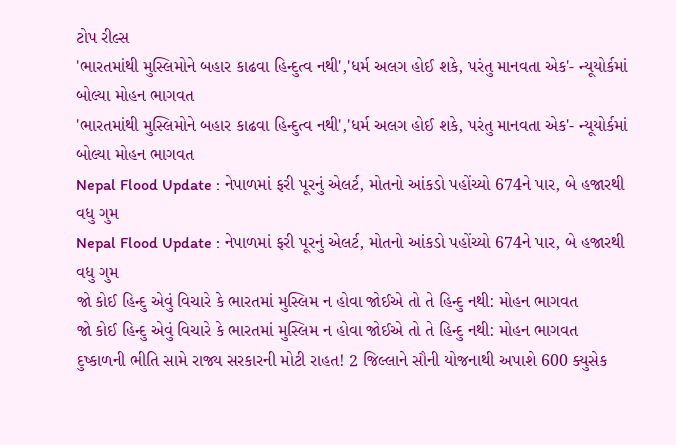ટોપ રીલ્સ
'ભારતમાંથી મુસ્લિમોને બહાર કાઢવા હિન્દુત્વ નથી','ધર્મ અલગ હોઈ શકે, પરંતુ માનવતા એક'- ન્યૂયોર્કમાં બોલ્યા મોહન ભાગવત
'ભારતમાંથી મુસ્લિમોને બહાર કાઢવા હિન્દુત્વ નથી','ધર્મ અલગ હોઈ શકે, પરંતુ માનવતા એક'- ન્યૂયોર્કમાં બોલ્યા મોહન ભાગવત
Nepal Flood Update : નેપાળમાં ફરી પૂરનું એલર્ટ, મોતનો આંકડો પહોંચ્યો 674ને પાર, બે હજારથી વધુ ગુમ
Nepal Flood Update : નેપાળમાં ફરી પૂરનું એલર્ટ, મોતનો આંકડો પહોંચ્યો 674ને પાર, બે હજારથી વધુ ગુમ
જો કોઈ હિન્દુ એવું વિચારે કે ભારતમાં મુસ્લિમ ન હોવા જોઈએ તો તે હિન્દુ નથી: મોહન ભાગવત
જો કોઈ હિન્દુ એવું વિચારે કે ભારતમાં મુસ્લિમ ન હોવા જોઈએ તો તે હિન્દુ નથી: મોહન ભાગવત
દુષ્કાળની ભીતિ સામે રાજ્ય સરકારની મોટી રાહત! 2 જિલ્લાને સૌની યોજનાથી અપાશે 600 ક્યુસેક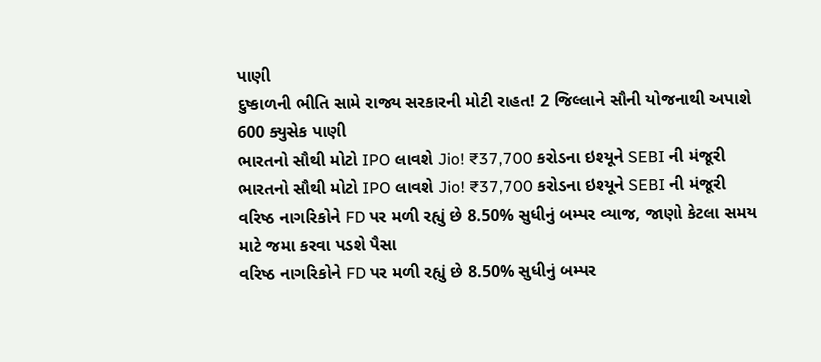પાણી
દુષ્કાળની ભીતિ સામે રાજ્ય સરકારની મોટી રાહત! 2 જિલ્લાને સૌની યોજનાથી અપાશે 600 ક્યુસેક પાણી
ભારતનો સૌથી મોટો IPO લાવશે Jio! ₹37,700 કરોડના ઇશ્યૂને SEBI ની મંજૂરી
ભારતનો સૌથી મોટો IPO લાવશે Jio! ₹37,700 કરોડના ઇશ્યૂને SEBI ની મંજૂરી
વરિષ્ઠ નાગરિકોને FD પર મળી રહ્યું છે 8.50% સુધીનું બમ્પર વ્યાજ, જાણો કેટલા સમય માટે જમા કરવા પડશે પૈસા
વરિષ્ઠ નાગરિકોને FD પર મળી રહ્યું છે 8.50% સુધીનું બમ્પર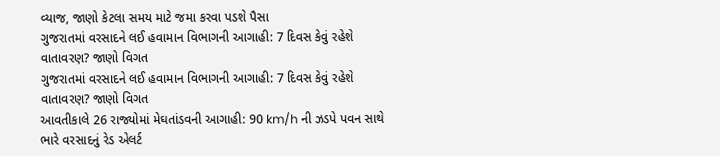વ્યાજ, જાણો કેટલા સમય માટે જમા કરવા પડશે પૈસા
ગુજરાતમાં વરસાદને લઈ હવામાન વિભાગની આગાહી: 7 દિવસ કેવું રહેશે વાતાવરણ? જાણો વિગત
ગુજરાતમાં વરસાદને લઈ હવામાન વિભાગની આગાહી: 7 દિવસ કેવું રહેશે વાતાવરણ? જાણો વિગત
આવતીકાલે 26 રાજ્યોમાં મેઘતાંડવની આગાહી: 90 km/h ની ઝડપે પવન સાથે ભારે વરસાદનું રેડ એલર્ટ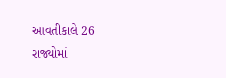આવતીકાલે 26 રાજ્યોમાં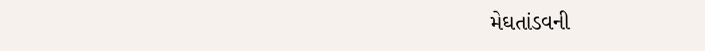મેઘતાંડવની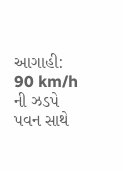આગાહી: 90 km/h ની ઝડપે પવન સાથે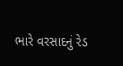ભારે વરસાદનું રેડ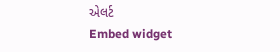એલર્ટ
Embed widget